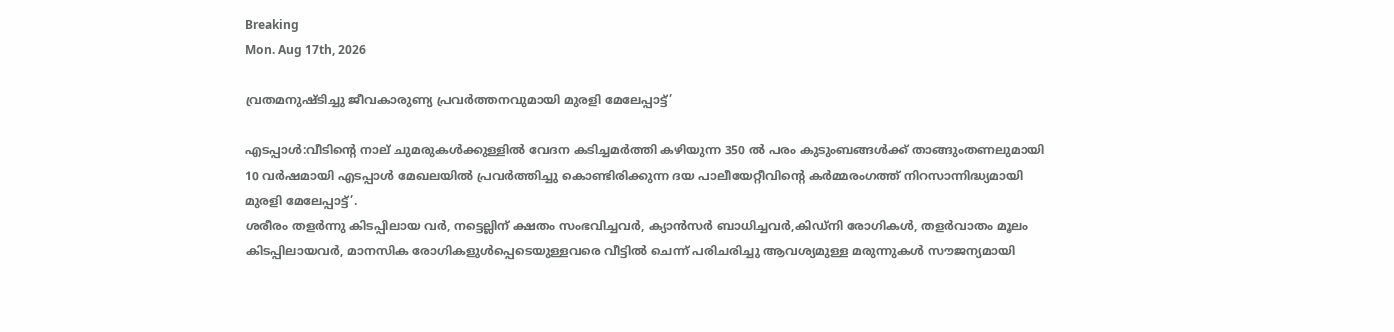Breaking
Mon. Aug 17th, 2026

വ്രതമനുഷ്ടിച്ചു ജീവകാരുണ്യ പ്രവർത്തനവുമായി മുരളി മേലേപ്പാട്ട്’

എടപ്പാൾ:വീടിൻ്റെ നാല് ചുമരുകൾക്കുള്ളിൽ വേദന കടിച്ചമർത്തി കഴിയുന്ന 350 ൽ പരം കുടുംബങ്ങൾക്ക് താങ്ങുംതണലുമായി 10 വർഷമായി എടപ്പാൾ മേഖലയിൽ പ്രവർത്തിച്ചു കൊണ്ടിരിക്കുന്ന ദയ പാലീയേറ്റീവിൻ്റെ കർമ്മരംഗത്ത് നിറസാന്നിദ്ധ്യമായി മുരളി മേലേപ്പാട്ട്’.
ശരീരം തളർന്നു കിടപ്പിലായ വർ, നട്ടെല്ലിന് ക്ഷതം സംഭവിച്ചവർ, ക്യാൻസർ ബാധിച്ചവർ,കിഡ്നി രോഗികൾ, തളർവാതം മൂലം കിടപ്പിലായവർ, മാനസിക രോഗികളുൾപ്പെടെയുള്ളവരെ വീട്ടിൽ ചെന്ന് പരിചരിച്ചു ആവശ്യമുള്ള മരുന്നുകൾ സൗജന്യമായി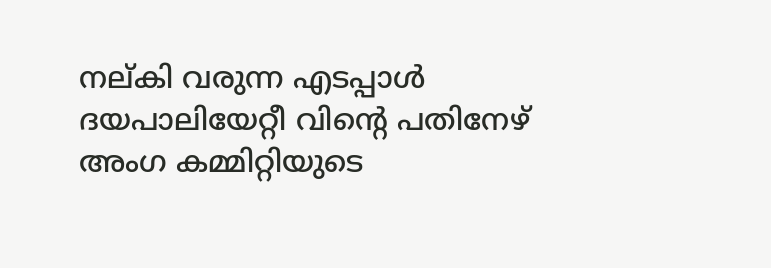നല്കി വരുന്ന എടപ്പാൾ ദയപാലിയേറ്റീ വിൻ്റെ പതിനേഴ് അംഗ കമ്മിറ്റിയുടെ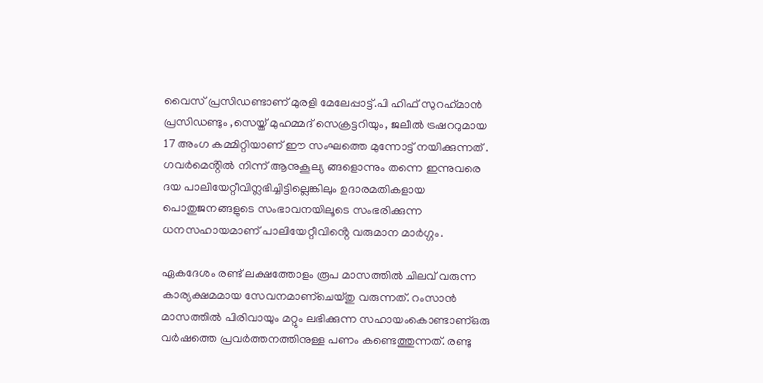വൈസ് പ്രസിഡണ്ടാണ് മുരളി മേലേപ്പാട്ട്.പി ഹിഫ് സുറഹ്‌മാൻ പ്രസിഡണ്ടും ,സെയ്ത് മുഹമ്മദ് സെക്രട്ടറിയും, ജലീൽ ട്രഷററുമായ 17 അംഗ കമ്മിറ്റിയാണ് ഈ സംഘത്തെ മുന്നോട്ട് നയിക്കുന്നത് . ഗവർമെൻ്റിൽ നിന്ന് ആനുകൂല്യ ങ്ങളൊന്നും തന്നെ ഇന്നുവരെ ദയ പാലിയേറ്റീവിന്ലഭിച്ചിട്ടില്ലെങ്കിലും ഉദാരമതികളായ
പൊതുജനങ്ങളുടെ സംഭാവനയിലൂടെ സംഭരിക്കുന്ന ധനസഹായമാണ് പാലിയേറ്റീവിൻ്റെ വരുമാന മാർഗ്ഗം.

ഏകദേശം രണ്ട് ലക്ഷത്തോളം രൂപ മാസത്തിൽ ചിലവ് വരുന്ന കാര്യക്ഷമമായ സേവനമാണ്ചെയ്തു വരുന്നത്. റംസാൻ മാസത്തിൽ പിരിവായും മറ്റും ലഭിക്കുന്ന സഹായംകൊണ്ടാണ്ഒരു വർഷത്തെ പ്രവർത്തനത്തിനുള്ള പണം കണ്ടെത്തുന്നത്. രണ്ടു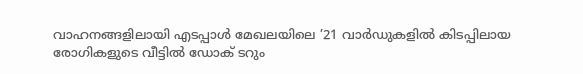വാഹനങ്ങളിലായി എടപ്പാൾ മേഖലയിലെ ’21 വാർഡുകളിൽ കിടപ്പിലായ രോഗികളുടെ വീട്ടിൽ ഡോക് ടറും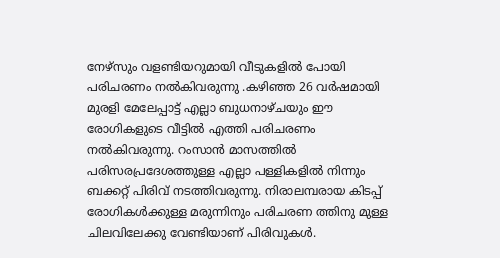നേഴ്സും വളണ്ടിയറുമായി വീടുകളിൽ പോയി പരിചരണം നൽകിവരുന്നു .കഴിഞ്ഞ 26 വർഷമായി മുരളി മേലേപ്പാട്ട് എല്ലാ ബുധനാഴ്ചയും ഈ രോഗികളുടെ വീട്ടിൽ എത്തി പരിചരണം നൽകിവരുന്നു. റംസാൻ മാസത്തിൽ പരിസരപ്രദേശത്തുള്ള എല്ലാ പള്ളികളിൽ നിന്നും ബക്കറ്റ് പിരിവ് നടത്തിവരുന്നു. നിരാലമ്പരായ കിടപ്പ് രോഗികൾക്കുള്ള മരുന്നിനും പരിചരണ ത്തിനു മുള്ള ചിലവിലേക്കു വേണ്ടിയാണ് പിരിവുകൾ.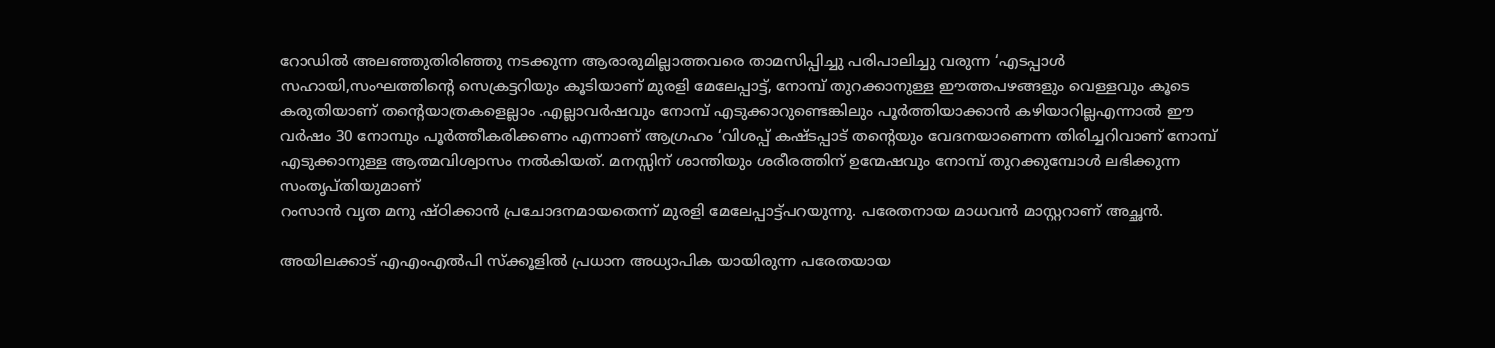റോഡിൽ അലഞ്ഞുതിരിഞ്ഞു നടക്കുന്ന ആരാരുമില്ലാത്തവരെ താമസിപ്പിച്ചു പരിപാലിച്ചു വരുന്ന ‘എടപ്പാൾ സഹായി,സംഘത്തിൻ്റെ സെക്രട്ടറിയും കൂടിയാണ് മുരളി മേലേപ്പാട്ട്, നോമ്പ് തുറക്കാനുള്ള ഈത്തപഴങ്ങളും വെള്ളവും കൂടെ കരുതിയാണ് തൻ്റെയാത്രകളെല്ലാം .എല്ലാവർഷവും നോമ്പ് എടുക്കാറുണ്ടെങ്കിലും പൂർത്തിയാക്കാൻ കഴിയാറില്ലഎന്നാൽ ഈ വർഷം 30 നോമ്പും പൂർത്തീകരിക്കണം എന്നാണ് ആഗ്രഹം ‘വിശപ്പ് കഷ്ടപ്പാട് തൻ്റെയും വേദനയാണെന്ന തിരിച്ചറിവാണ് നോമ്പ് എടുക്കാനുള്ള ആത്മവിശ്വാസം നൽകിയത്. മനസ്സിന് ശാന്തിയും ശരീരത്തിന് ഉന്മേഷവും നോമ്പ് തുറക്കുമ്പോൾ ലഭിക്കുന്ന സംതൃപ്തിയുമാണ്
റംസാൻ വൃത മനു ഷ്ഠിക്കാൻ പ്രചോദനമായതെന്ന് മുരളി മേലേപ്പാട്ട്പറയുന്നു. പരേതനായ മാധവൻ മാസ്റ്ററാണ് അച്ഛൻ.

അയിലക്കാട് എഎംഎൽപി സ്ക്കൂളിൽ പ്രധാന അധ്യാപിക യായിരുന്ന പരേതയായ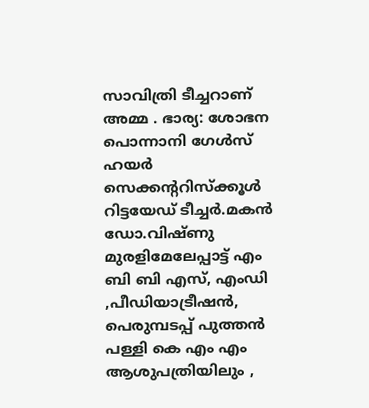സാവിത്രി ടീച്ചറാണ് അമ്മ . ഭാര്യ: ശോഭന പൊന്നാനി ഗേൾസ് ഹയർ സെക്കൻ്ററിസ്ക്കൂൾ റിട്ടയേഡ് ടീച്ചർ.മകൻ ഡോ.വിഷ്ണു മുരളിമേലേപ്പാട്ട് എം ബി ബി എസ്, എംഡി ,പീഡിയാട്രീഷൻ, പെരുമ്പടപ്പ് പുത്തൻ പള്ളി കെ എം എം ആശുപത്രിയിലും ,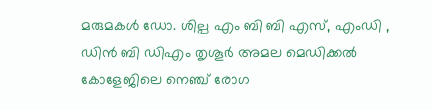മരുമകൾ ഡോ. ശില്പ എം ബി ബി എസ്, എംഡി , ഡിൻ ബി ഡിഎം തൃശൂർ അമല മെഡിക്കൽ കോളേജിലെ നെഞ്ച് രോഗ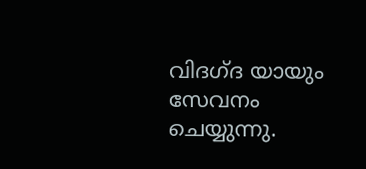വിദഗ്ദ യായും സേവനം ചെയ്യുന്നു.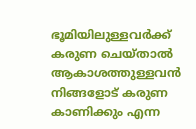ഭൂമിയിലുള്ളവർക്ക് കരുണ ചെയ്താൽ ആകാശത്തുള്ളവൻ നിങ്ങളോട് കരുണ കാണിക്കും എന്ന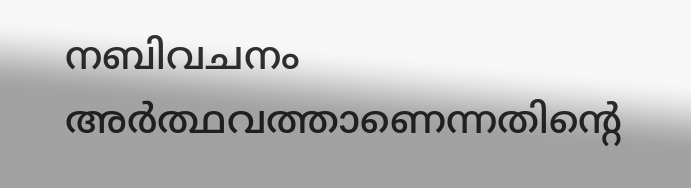നബിവചനം അർത്ഥവത്താണെന്നതിൻ്റെ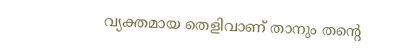വ്യക്തമായ തെളിവാണ് താനും തൻ്റെ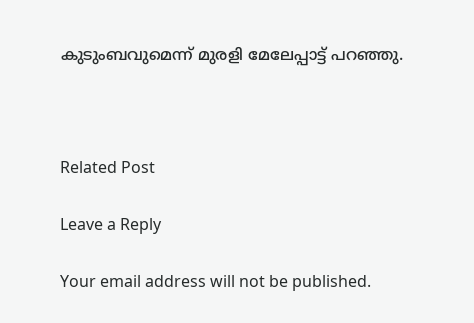കുടുംബവുമെന്ന് മുരളി മേലേപ്പാട്ട് പറഞ്ഞു.



Related Post

Leave a Reply

Your email address will not be published.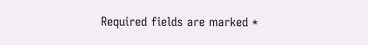Required fields are marked *